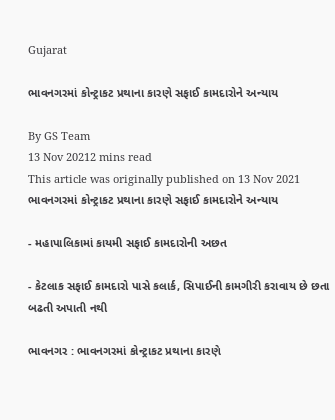Gujarat

ભાવનગરમાં કોન્ટ્રાકટ પ્રથાના કારણે સફાઈ કામદારોને અન્યાય

By GS Team
13 Nov 20212 mins read
This article was originally published on 13 Nov 2021
ભાવનગરમાં કોન્ટ્રાકટ પ્રથાના કારણે સફાઈ કામદારોને અન્યાય

- મહાપાલિકામાં કાયમી સફાઈ કામદારોની અછત

- કેટલાક સફાઈ કામદારો પાસે કલાર્ક, સિપાઈની કામગીરી કરાવાય છે છતા બઢતી અપાતી નથી

ભાવનગર : ભાવનગરમાં કોન્ટ્રાકટ પ્રથાના કારણે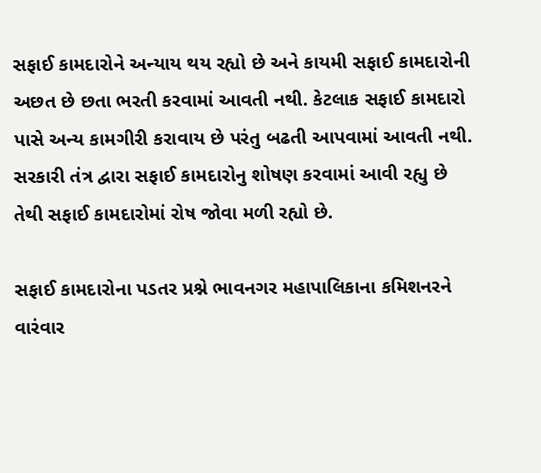સફાઈ કામદારોને અન્યાય થય રહ્યો છે અને કાયમી સફાઈ કામદારોની અછત છે છતા ભરતી કરવામાં આવતી નથી. કેટલાક સફાઈ કામદારો પાસે અન્ય કામગીરી કરાવાય છે પરંતુ બઢતી આપવામાં આવતી નથી. સરકારી તંત્ર દ્વારા સફાઈ કામદારોનુ શોષણ કરવામાં આવી રહ્યુ છે તેથી સફાઈ કામદારોમાં રોષ જોવા મળી રહ્યો છે.

સફાઈ કામદારોના પડતર પ્રશ્ને ભાવનગર મહાપાલિકાના કમિશનરને વારંવાર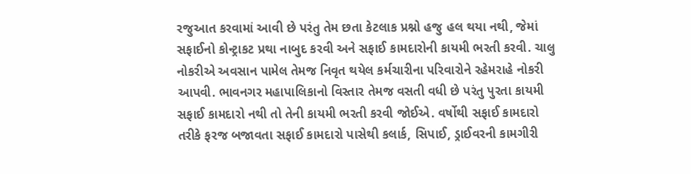રજુઆત કરવામાં આવી છે પરંતુ તેમ છતા કેટલાક પ્રશ્નો હજુ હલ થયા નથી, જેમાં સફાઈનો કોન્ટ્રાકટ પ્રથા નાબુદ કરવી અને સફાઈ કામદારોની કાયમી ભરતી કરવી. ચાલુ નોકરીએ અવસાન પામેલ તેમજ નિવૃત થયેલ કર્મચારીના પરિવારોને રહેમરાહે નોકરી આપવી. ભાવનગર મહાપાલિકાનો વિસ્તાર તેમજ વસતી વધી છે પરંતુ પુરતા કાયમી સફાઈ કામદારો નથી તો તેની કાયમી ભરતી કરવી જોઈએ. વર્ષોથી સફાઈ કામદારો તરીકે ફરજ બજાવતા સફાઈ કામદારો પાસેથી કલાર્ક, સિપાઈ, ડ્રાઈવરની કામગીરી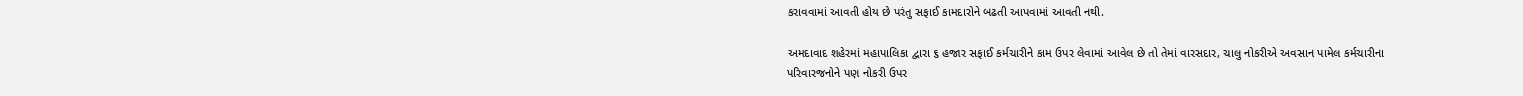કરાવવામાં આવતી હોય છે પરંતુ સફાઈ કામદારોને બઢતી આપવામાં આવતી નથી.

અમદાવાદ શહેરમાં મહાપાલિકા દ્વારા ૬ હજાર સફાઈ કર્મચારીને કામ ઉપર લેવામાં આવેલ છે તો તેમાં વારસદાર, ચાલુ નોકરીએ અવસાન પામેલ કર્મચારીના પરિવારજનોને પણ નોકરી ઉપર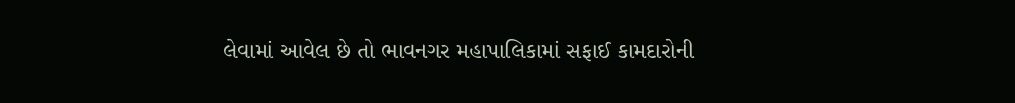લેવામાં આવેલ છે તો ભાવનગર મહાપાલિકામાં સફાઈ કામદારોની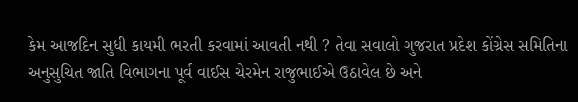કેમ આજદિન સુધી કાયમી ભરતી કરવામાં આવતી નથી ? તેવા સવાલો ગુજરાત પ્રદેશ કોંગ્રેસ સમિતિના અનુસુચિત જાતિ વિભાગના પૂર્વ વાઈસ ચેરમેન રાજુભાઈએ ઉઠાવેલ છે અને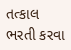તત્કાલ ભરતી કરવા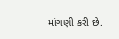માંગણી કરી છે.